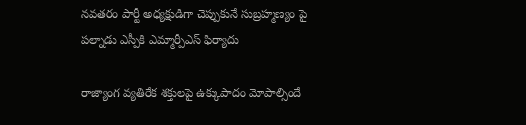నవతరం పార్టీ అధ్యక్షుడిగా చెప్పుకునే సుబ్రహ్మణ్యం పై పల్నాడు ఎస్పీకి ఎమ్మార్పీఎస్ ఫిర్యాదు

రాజ్యాంగ వ్యతిరేక శక్తులపై ఉక్కుపాదం మోపాల్సిందే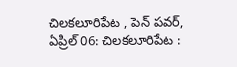చిలకలూరిపేట , పెన్ పవర్, ఏప్రిల్ 06: చిలకలూరిపేట :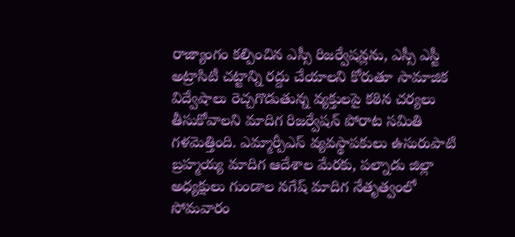రాజ్యాంగం కల్పించిన ఎస్సీ రిజర్వేషన్లను, ఎస్సీ ఎస్టీ అట్రాసిటీ చట్టాన్ని రద్దు చేయాలని కోరుతూ సామాజిక విద్వేషాలు రెచ్చగొడుతున్న వ్యక్తులపై కఠిన చర్యలు తీసుకోవాలని మాదిగ రిజర్వేషన్ పోరాట సమితి గళమెత్తింది. ఎమ్మార్పీఎస్ వ్యవస్థాపకులు ఉసురుపాటి బ్రహ్మయ్య మాదిగ ఆదేశాల మేరకు, పల్నాడు జిల్లా అధ్యక్షులు గుండాల నగేష్ మాదిగ నేతృత్వంలో సోమవారం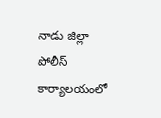నాడు జిల్లా పోలీస్ కార్యాలయంలో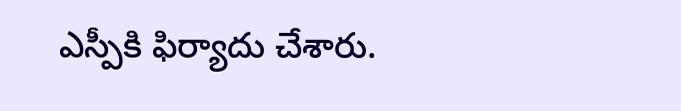ఎస్పీకి ఫిర్యాదు చేశారు.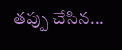తప్పు చేసిన...